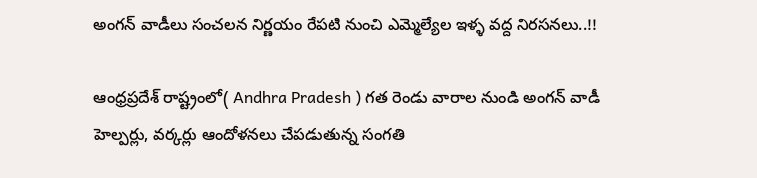అంగన్ వాడీలు సంచలన నిర్ణయం రేపటి నుంచి ఎమ్మెల్యేల ఇళ్ళ వద్ద నిరసనలు..!!

ఆంధ్రప్రదేశ్ రాష్ట్రంలో( Andhra Pradesh ) గత రెండు వారాల నుండి అంగన్ వాడీ హెల్పర్లు, వర్కర్లు ఆందోళనలు చేపడుతున్న సంగతి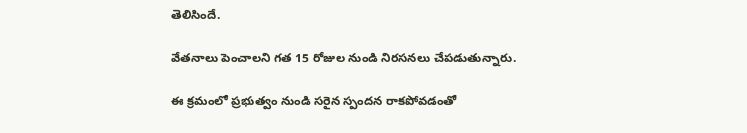తెలిసిందే.

వేతనాలు పెంచాలని గత 15 రోజుల నుండి నిరసనలు చేపడుతున్నారు.

ఈ క్రమంలో ప్రభుత్వం నుండి సరైన స్పందన రాకపోవడంతో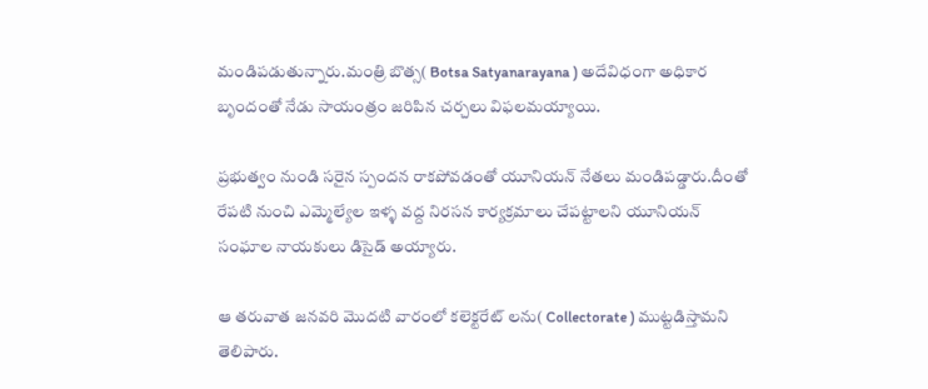మండిపడుతున్నారు.మంత్రి బొత్స( Botsa Satyanarayana ) అదేవిధంగా అధికార బృందంతో నేడు సాయంత్రం జరిపిన చర్చలు విఫలమయ్యాయి.

ప్రభుత్వం నుండి సరైన స్పందన రాకపోవడంతో యూనియన్ నేతలు మండిపడ్డారు.దీంతో రేపటి నుంచి ఎమ్మెల్యేల ఇళ్ళ వద్ద నిరసన కార్యక్రమాలు చేపట్టాలని యూనియన్ సంఘాల నాయకులు డిసైడ్ అయ్యారు.

ఆ తరువాత జనవరి మొదటి వారంలో కలెక్టరేట్ లను( Collectorate ) ముట్టడిస్తామని తెలిపారు.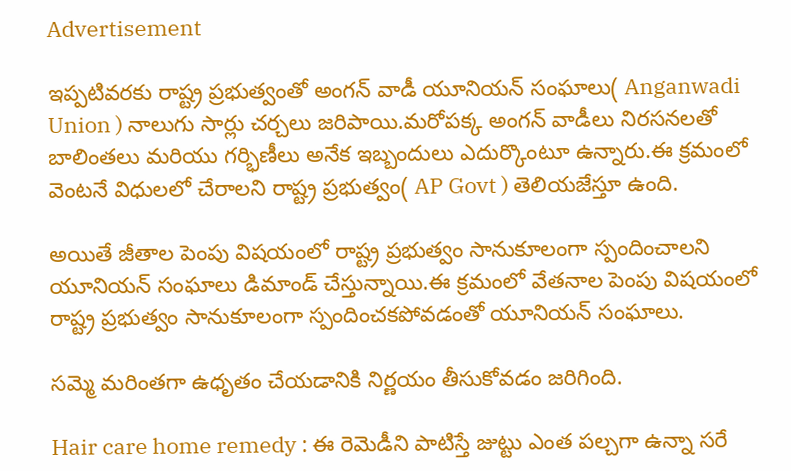Advertisement

ఇప్పటివరకు రాష్ట్ర ప్రభుత్వంతో అంగన్ వాడీ యూనియన్ సంఘాలు( Anganwadi Union ) నాలుగు సార్లు చర్చలు జరిపాయి.మరోపక్క అంగన్ వాడీలు నిరసనలతో బాలింతలు మరియు గర్భిణీలు అనేక ఇబ్బందులు ఎదుర్కొంటూ ఉన్నారు.ఈ క్రమంలో వెంటనే విధులలో చేరాలని రాష్ట్ర ప్రభుత్వం( AP Govt ) తెలియజేస్తూ ఉంది.

అయితే జీతాల పెంపు విషయంలో రాష్ట్ర ప్రభుత్వం సానుకూలంగా స్పందించాలని యూనియన్ సంఘాలు డిమాండ్ చేస్తున్నాయి.ఈ క్రమంలో వేతనాల పెంపు విషయంలో రాష్ట్ర ప్రభుత్వం సానుకూలంగా స్పందించకపోవడంతో యూనియన్ సంఘాలు.

సమ్మె మరింతగా ఉధృతం చేయడానికి నిర్ణయం తీసుకోవడం జరిగింది.

Hair care home remedy : ఈ రెమెడీని పాటిస్తే జుట్టు ఎంత పల్చగా ఉన్నా సరే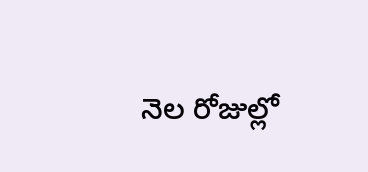నెల రోజుల్లో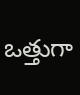ఒత్తుగా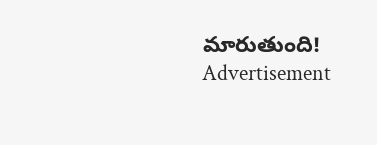మారుతుంది!
Advertisement